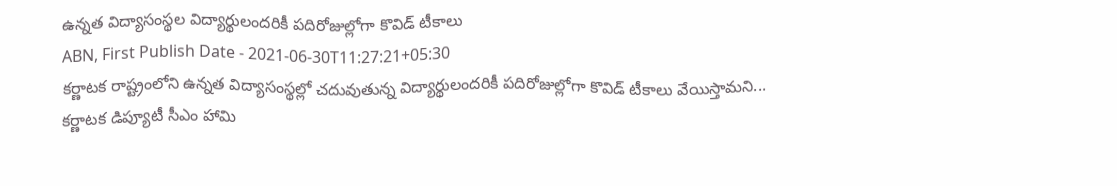ఉన్నత విద్యాసంస్థల విద్యార్థులందరికీ పదిరోజుల్లోగా కొవిడ్ టీకాలు
ABN, First Publish Date - 2021-06-30T11:27:21+05:30
కర్ణాటక రాష్ట్రంలోని ఉన్నత విద్యాసంస్థల్లో చదువుతున్న విద్యార్థులందరికీ పదిరోజుల్లోగా కొవిడ్ టీకాలు వేయిస్తామని...
కర్ణాటక డిప్యూటీ సీఎం హామి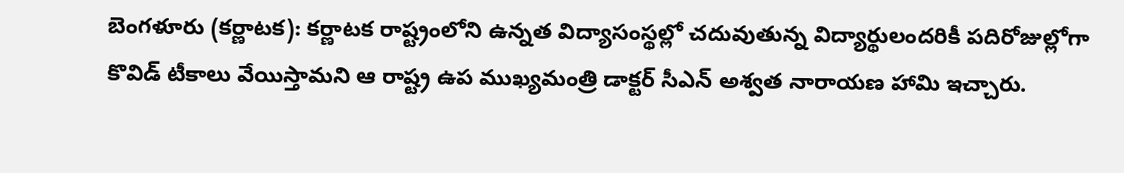బెంగళూరు (కర్ణాటక): కర్ణాటక రాష్ట్రంలోని ఉన్నత విద్యాసంస్థల్లో చదువుతున్న విద్యార్థులందరికీ పదిరోజుల్లోగా కొవిడ్ టీకాలు వేయిస్తామని ఆ రాష్ట్ర ఉప ముఖ్యమంత్రి డాక్టర్ సీఎన్ అశ్వత నారాయణ హామి ఇచ్చారు.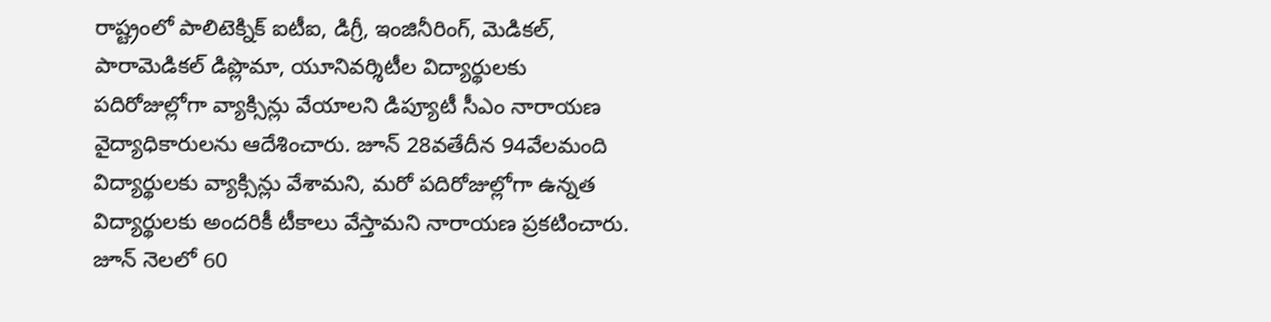రాష్ట్రంలో పాలిటెక్నిక్ ఐటీఐ, డిగ్రీ, ఇంజినీరింగ్, మెడికల్, పారామెడికల్ డిప్లొమా, యూనివర్శిటీల విద్యార్థులకు పదిరోజుల్లోగా వ్యాక్సిన్లు వేయాలని డిప్యూటీ సీఎం నారాయణ వైద్యాధికారులను ఆదేశించారు. జూన్ 28వతేదీన 94వేలమంది విద్యార్థులకు వ్యాక్సిన్లు వేశామని, మరో పదిరోజుల్లోగా ఉన్నత విద్యార్థులకు అందరికీ టీకాలు వేస్తామని నారాయణ ప్రకటించారు.
జూన్ నెలలో 60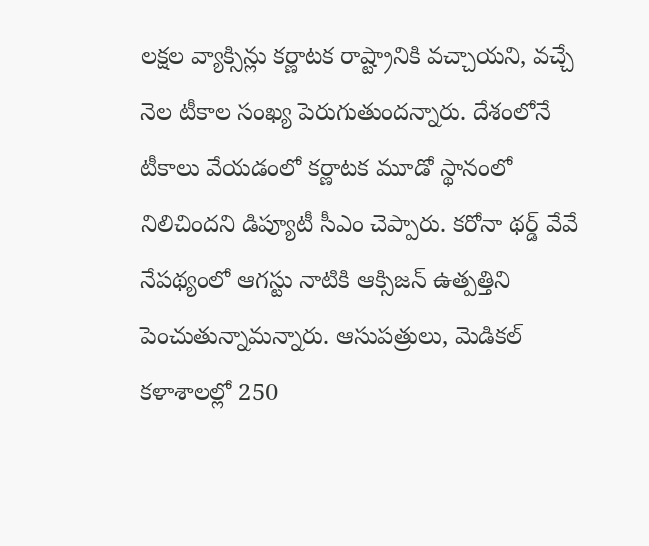లక్షల వ్యాక్సిన్లు కర్ణాటక రాష్ట్రానికి వచ్చాయని, వచ్చే నెల టీకాల సంఖ్య పెరుగుతుందన్నారు. దేశంలోనే టీకాలు వేయడంలో కర్ణాటక మూడో స్థానంలో నిలిచిందని డిప్యూటీ సీఎం చెప్పారు. కరోనా థర్డ్ వేవే నేపథ్యంలో ఆగస్టు నాటికి ఆక్సిజన్ ఉత్పత్తిని పెంచుతున్నామన్నారు. ఆసుపత్రులు, మెడికల్ కళాశాలల్లో 250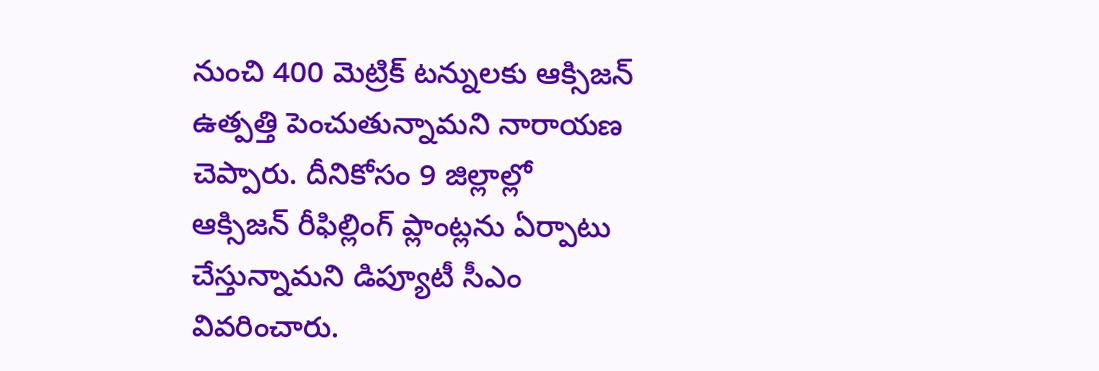నుంచి 400 మెట్రిక్ టన్నులకు ఆక్సిజన్ ఉత్పత్తి పెంచుతున్నామని నారాయణ చెప్పారు. దీనికోసం 9 జిల్లాల్లో ఆక్సిజన్ రీఫిల్లింగ్ ప్లాంట్లను ఏర్పాటు చేస్తున్నామని డిప్యూటీ సీఎం వివరించారు.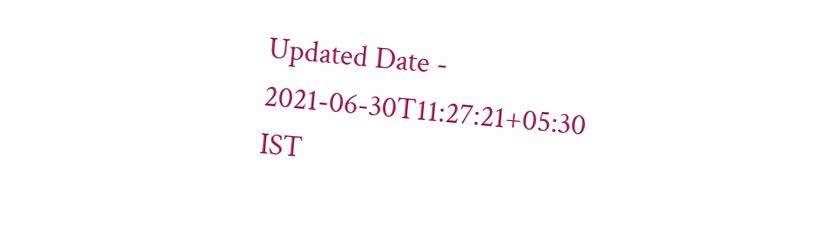Updated Date - 2021-06-30T11:27:21+05:30 IST